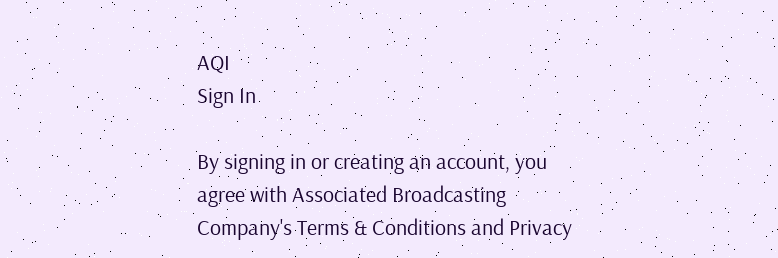AQI
Sign In

By signing in or creating an account, you agree with Associated Broadcasting Company's Terms & Conditions and Privacy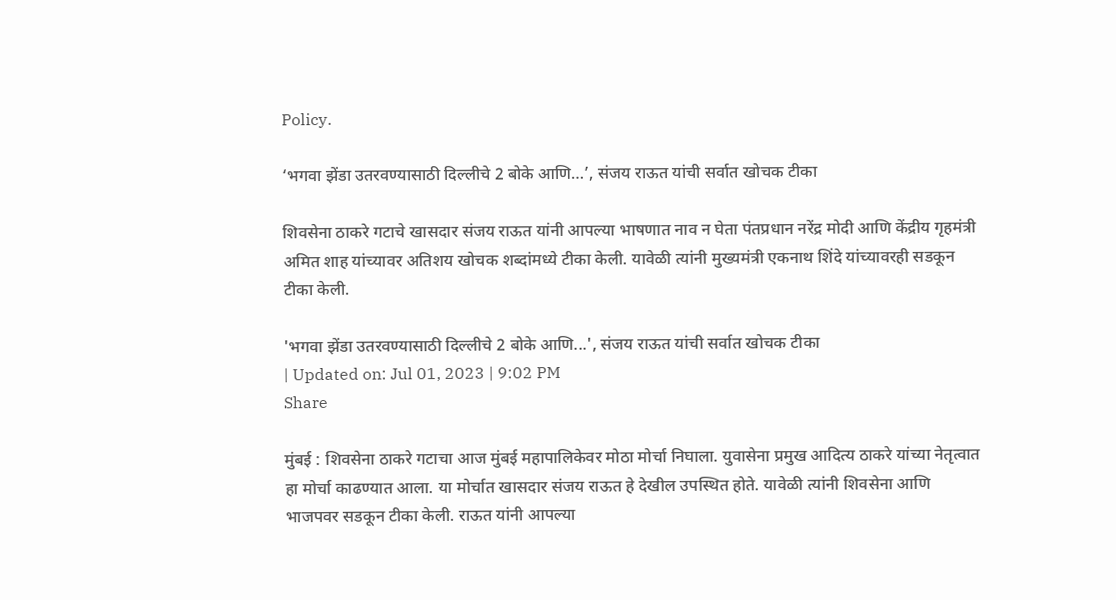Policy.

‘भगवा झेंडा उतरवण्यासाठी दिल्लीचे 2 बोके आणि…’, संजय राऊत यांची सर्वात खोचक टीका

शिवसेना ठाकरे गटाचे खासदार संजय राऊत यांनी आपल्या भाषणात नाव न घेता पंतप्रधान नरेंद्र मोदी आणि केंद्रीय गृहमंत्री अमित शाह यांच्यावर अतिशय खोचक शब्दांमध्ये टीका केली. यावेळी त्यांनी मुख्यमंत्री एकनाथ शिंदे यांच्यावरही सडकून टीका केली.

'भगवा झेंडा उतरवण्यासाठी दिल्लीचे 2 बोके आणि...', संजय राऊत यांची सर्वात खोचक टीका
| Updated on: Jul 01, 2023 | 9:02 PM
Share

मुंबई : शिवसेना ठाकरे गटाचा आज मुंबई महापालिकेवर मोठा मोर्चा निघाला. युवासेना प्रमुख आदित्य ठाकरे यांच्या नेतृत्वात हा मोर्चा काढण्यात आला. या मोर्चात खासदार संजय राऊत हे देखील उपस्थित होते. यावेळी त्यांनी शिवसेना आणि भाजपवर सडकून टीका केली. राऊत यांनी आपल्या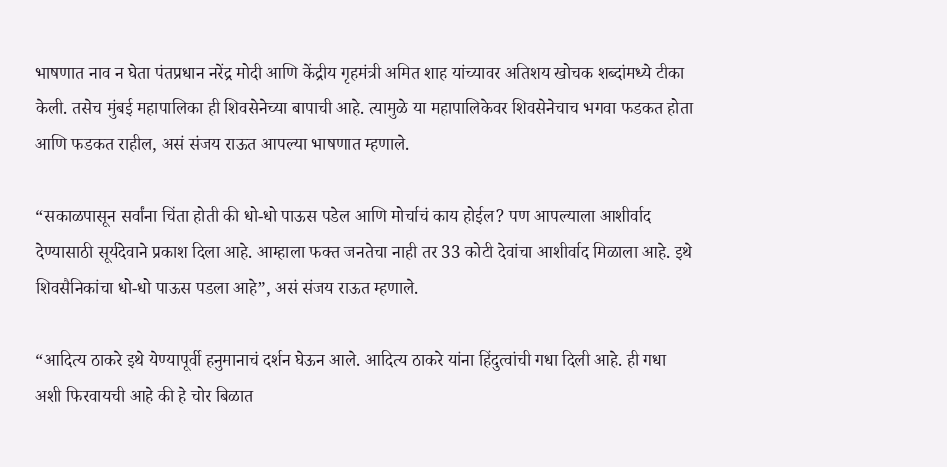भाषणात नाव न घेता पंतप्रधान नरेंद्र मोदी आणि केंद्रीय गृहमंत्री अमित शाह यांच्यावर अतिशय खोचक शब्दांमध्ये टीका केली. तसेच मुंबई महापालिका ही शिवसेनेच्या बापाची आहे. त्यामुळे या महापालिकेवर शिवसेनेचाच भगवा फडकत होता आणि फडकत राहील, असं संजय राऊत आपल्या भाषणात म्हणाले.

“सकाळपासून सर्वांना चिंता होती की धो-धो पाऊस पडेल आणि मोर्चाचं काय होईल? पण आपल्याला आशीर्वाद देण्यासाठी सूर्यदेवाने प्रकाश दिला आहे. आम्हाला फक्त जनतेचा नाही तर 33 कोटी देवांचा आशीर्वाद मिळाला आहे. इथे शिवसैनिकांचा धो-धो पाऊस पडला आहे”, असं संजय राऊत म्हणाले.

“आदित्य ठाकरे इथे येण्यापूर्वी हनुमानाचं दर्शन घेऊन आले. आदित्य ठाकरे यांना हिंदुत्वांची गधा दिली आहे. ही गधा अशी फिरवायची आहे की हे चोर बिळात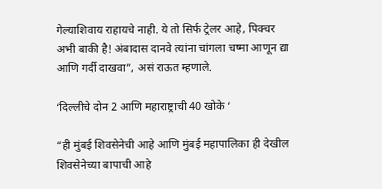गेल्याशिवाय राहायचे नाही. ये तो सिर्फ ट्रेलर आहे, पिक्चर अभी बाकी है! अंबादास दानवे त्यांना चांगला चष्मा आणून द्या आणि गर्दी दाखवा”, असं राऊत म्हणाले.

‘दिल्लीचे दोन 2 आणि महाराष्ट्राची 40 खोके ‘

“ही मुंबई शिवसेनेची आहे आणि मुंबई महापालिका ही देखील शिवसेनेच्या बापाची आहे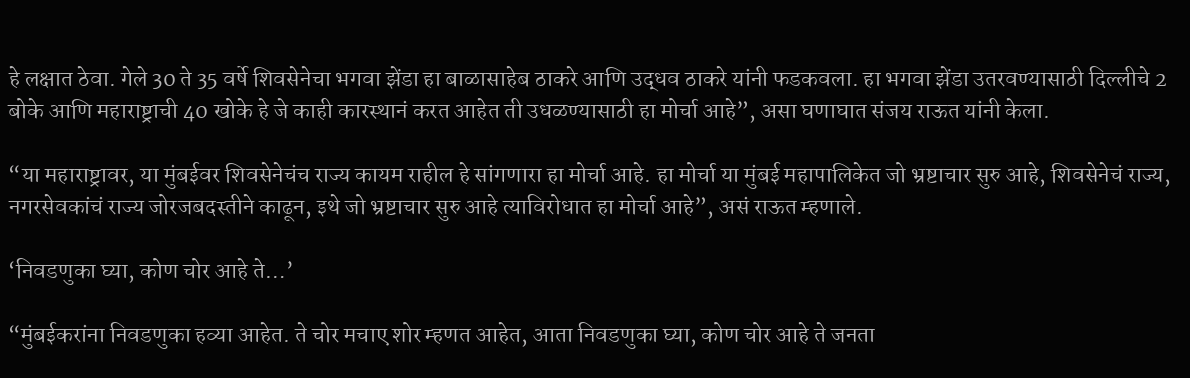हे लक्षात ठेवा. गेले 30 ते 35 वर्षे शिवसेनेचा भगवा झेंडा हा बाळासाहेब ठाकरे आणि उद्धव ठाकरे यांनी फडकवला. हा भगवा झेंडा उतरवण्यासाठी दिल्लीचे 2 बोके आणि महाराष्ट्राची 40 खोके हे जे काही कारस्थानं करत आहेत ती उधळण्यासाठी हा मोर्चा आहे”, असा घणाघात संजय राऊत यांनी केला.

“या महाराष्ट्रावर, या मुंबईवर शिवसेनेचंच राज्य कायम राहील हे सांगणारा हा मोर्चा आहे. हा मोर्चा या मुंबई महापालिकेत जो भ्रष्टाचार सुरु आहे, शिवसेनेचं राज्य, नगरसेवकांचं राज्य जोरजबदस्तीने काढून, इथे जो भ्रष्टाचार सुरु आहे त्याविरोधात हा मोर्चा आहे”, असं राऊत म्हणाले.

‘निवडणुका घ्या, कोण चोर आहे ते…’

“मुंबईकरांना निवडणुका हव्या आहेत. ते चोर मचाए शोर म्हणत आहेत, आता निवडणुका घ्या, कोण चोर आहे ते जनता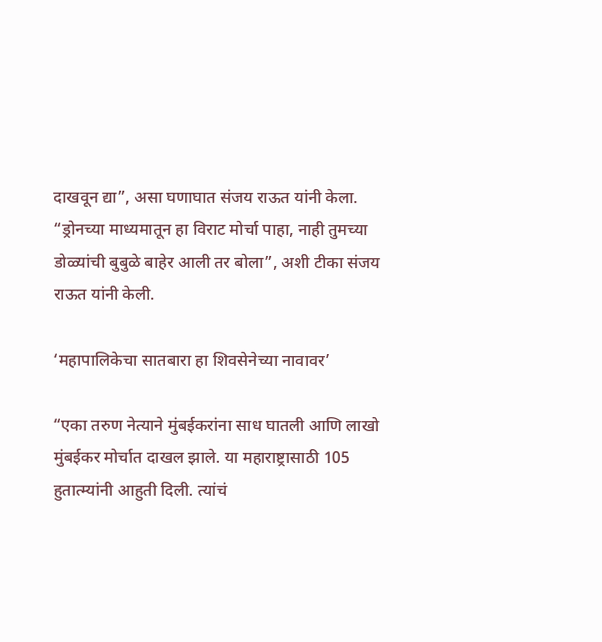दाखवून द्या”, असा घणाघात संजय राऊत यांनी केला. “ड्रोनच्या माध्यमातून हा विराट मोर्चा पाहा, नाही तुमच्या डोळ्यांची बुबुळे बाहेर आली तर बोला”, अशी टीका संजय राऊत यांनी केली.

‘महापालिकेचा सातबारा हा शिवसेनेच्या नावावर’

“एका तरुण नेत्याने मुंबईकरांना साध घातली आणि लाखो मुंबईकर मोर्चात दाखल झाले. या महाराष्ट्रासाठी 105 हुतात्म्यांनी आहुती दिली. त्यांचं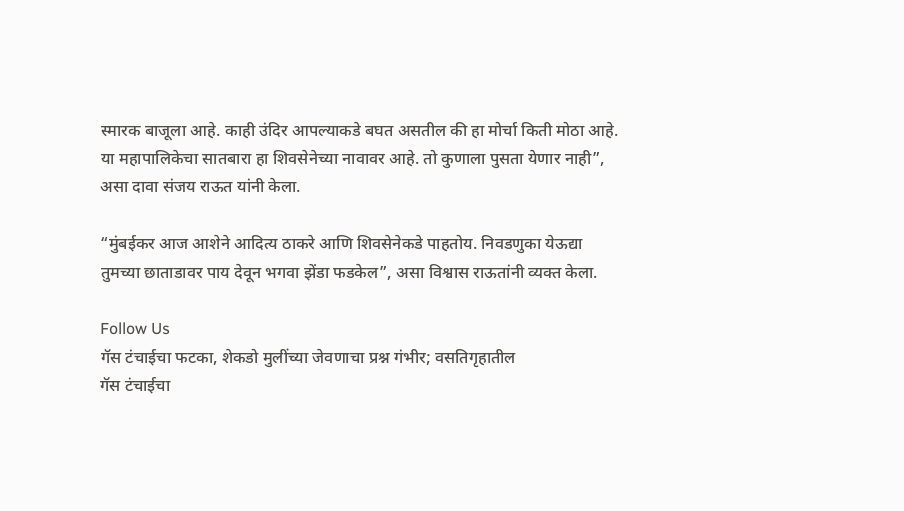स्मारक बाजूला आहे. काही उंदिर आपल्याकडे बघत असतील की हा मोर्चा किती मोठा आहे. या महापालिकेचा सातबारा हा शिवसेनेच्या नावावर आहे. तो कुणाला पुसता येणार नाही”, असा दावा संजय राऊत यांनी केला.

“मुंबईकर आज आशेने आदित्य ठाकरे आणि शिवसेनेकडे पाहतोय. निवडणुका येऊद्या तुमच्या छाताडावर पाय देवून भगवा झेंडा फडकेल”, असा विश्वास राऊतांनी व्यक्त केला.

Follow Us
गॅस टंचाईचा फटका, शेकडो मुलींच्या जेवणाचा प्रश्न गंभीर; वसतिगृहातील
गॅस टंचाईचा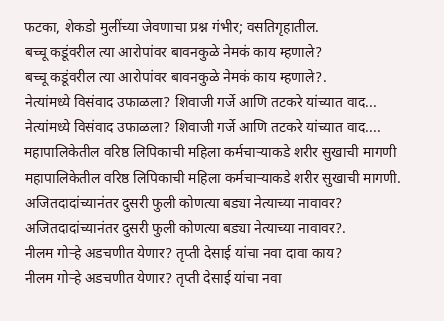फटका, शेकडो मुलींच्या जेवणाचा प्रश्न गंभीर; वसतिगृहातील.
बच्चू कडूंवरील त्या आरोपांवर बावनकुळे नेमकं काय म्हणाले?
बच्चू कडूंवरील त्या आरोपांवर बावनकुळे नेमकं काय म्हणाले?.
नेत्यांमध्ये विसंवाद उफाळला? शिवाजी गर्जे आणि तटकरे यांच्यात वाद...
नेत्यांमध्ये विसंवाद उफाळला? शिवाजी गर्जे आणि तटकरे यांच्यात वाद....
महापालिकेतील वरिष्ठ लिपिकाची महिला कर्मचाऱ्याकडे शरीर सुखाची मागणी
महापालिकेतील वरिष्ठ लिपिकाची महिला कर्मचाऱ्याकडे शरीर सुखाची मागणी.
अजितदादांच्यानंतर दुसरी फुली कोणत्या बड्या नेत्याच्या नावावर?
अजितदादांच्यानंतर दुसरी फुली कोणत्या बड्या नेत्याच्या नावावर?.
नीलम गोऱ्हे अडचणीत येणार? तृप्ती देसाई यांचा नवा दावा काय?
नीलम गोऱ्हे अडचणीत येणार? तृप्ती देसाई यांचा नवा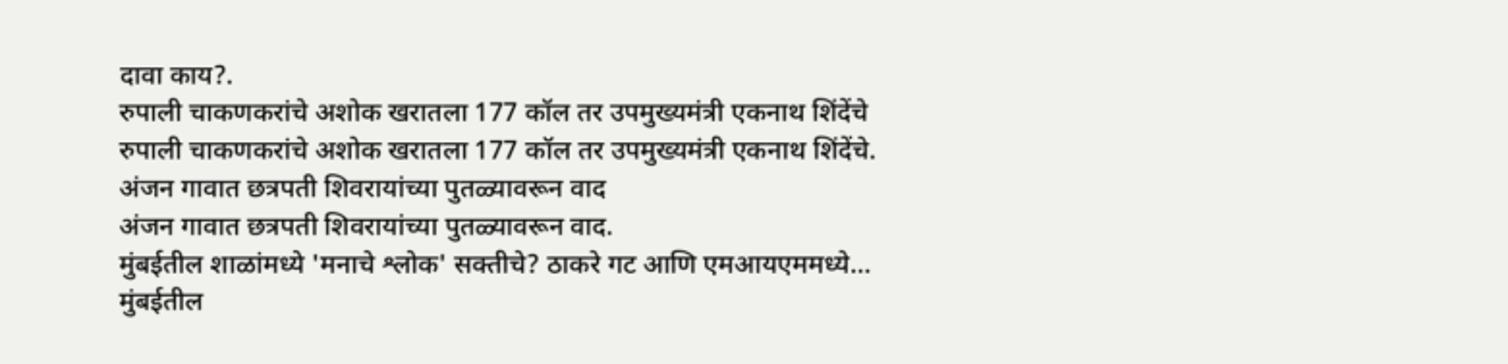दावा काय?.
रुपाली चाकणकरांचे अशोक खरातला 177 कॉल तर उपमुख्यमंत्री एकनाथ शिंदेंचे
रुपाली चाकणकरांचे अशोक खरातला 177 कॉल तर उपमुख्यमंत्री एकनाथ शिंदेंचे.
अंजन गावात छत्रपती शिवरायांच्या पुतळ्यावरून वाद
अंजन गावात छत्रपती शिवरायांच्या पुतळ्यावरून वाद.
मुंबईतील शाळांमध्ये 'मनाचे श्लोक' सक्तीचे? ठाकरे गट आणि एमआयएममध्ये...
मुंबईतील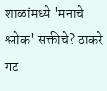शाळांमध्ये 'मनाचे श्लोक' सक्तीचे? ठाकरे गट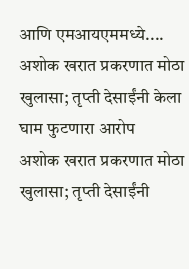आणि एमआयएममध्ये....
अशोक खरात प्रकरणात मोठा खुलासा; तृप्ती देसाईंनी केला घाम फुटणारा आरोप
अशोक खरात प्रकरणात मोठा खुलासा; तृप्ती देसाईंनी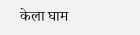केला घाम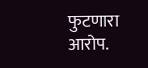फुटणारा आरोप.